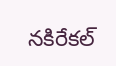నకిరేకల్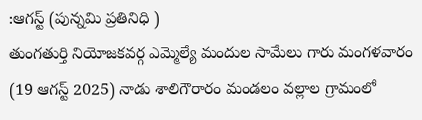:ఆగస్ట్ (పున్నమి ప్రతినిధి )
తుంగతుర్తి నియోజకవర్గ ఎమ్మెల్యే మందుల సామేలు గారు మంగళవారం (19 ఆగస్ట్ 2025) నాడు శాలిగౌరారం మండలం వల్లాల గ్రామంలో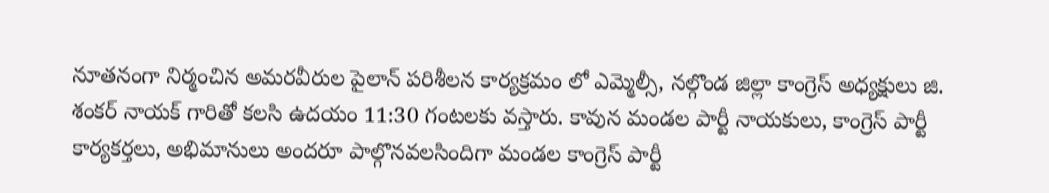నూతనంగా నిర్మంచిన అమరవీరుల పైలాన్ పరిశీలన కార్యక్రమం లో ఎమ్మెల్సీ, నల్గొండ జిల్లా కాంగ్రెస్ అధ్యక్షులు జి. శంకర్ నాయక్ గారితో కలసి ఉదయం 11:30 గంటలకు వస్తారు. కావున మండల పార్టీ నాయకులు, కాంగ్రెస్ పార్టీ కార్యకర్తలు, అభిమానులు అందరూ పాల్గొనవలసిందిగా మండల కాంగ్రెస్ పార్టీ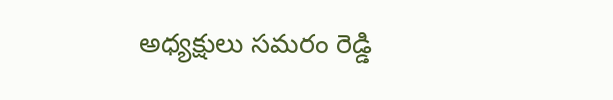అధ్యక్షులు సమరం రెడ్డి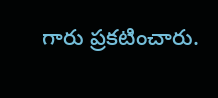గారు ప్రకటించారు.